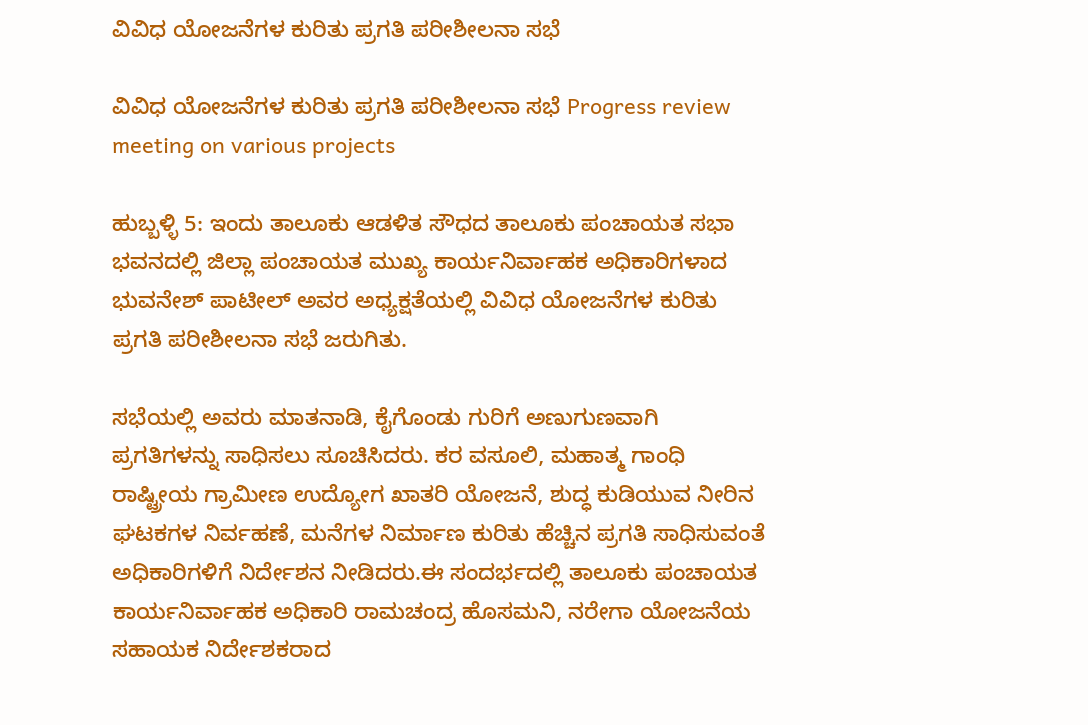ವಿವಿಧ ಯೋಜನೆಗಳ ಕುರಿತು ಪ್ರಗತಿ ಪರೀಶೀಲನಾ ಸಭೆ

ವಿವಿಧ ಯೋಜನೆಗಳ ಕುರಿತು ಪ್ರಗತಿ ಪರೀಶೀಲನಾ ಸಭೆ Progress review meeting on various projects

ಹುಬ್ಬಳ್ಳಿ 5: ಇಂದು ತಾಲೂಕು ಆಡಳಿತ ಸೌಧದ ತಾಲೂಕು ಪಂಚಾಯತ ಸಭಾ ಭವನದಲ್ಲಿ ಜಿಲ್ಲಾ ಪಂಚಾಯತ ಮುಖ್ಯ ಕಾರ್ಯನಿರ್ವಾಹಕ ಅಧಿಕಾರಿಗಳಾದ ಭುವನೇಶ್ ಪಾಟೀಲ್ ಅವರ ಅಧ್ಯಕ್ಷತೆಯಲ್ಲಿ ವಿವಿಧ ಯೋಜನೆಗಳ ಕುರಿತು ಪ್ರಗತಿ ಪರೀಶೀಲನಾ ಸಭೆ ಜರುಗಿತು.

ಸಭೆಯಲ್ಲಿ ಅವರು ಮಾತನಾಡಿ, ಕೈಗೊಂಡು ಗುರಿಗೆ ಅಣುಗುಣವಾಗಿ ಪ್ರಗತಿಗಳನ್ನು ಸಾಧಿಸಲು ಸೂಚಿಸಿದರು. ಕರ ವಸೂಲಿ, ಮಹಾತ್ಮ ಗಾಂಧಿ ರಾಷ್ಟ್ರೀಯ ಗ್ರಾಮೀಣ ಉದ್ಯೋಗ ಖಾತರಿ ಯೋಜನೆ, ಶುದ್ಧ ಕುಡಿಯುವ ನೀರಿನ ಘಟಕಗಳ ನಿರ್ವಹಣೆ, ಮನೆಗಳ ನಿರ್ಮಾಣ ಕುರಿತು ಹೆಚ್ಚಿನ ಪ್ರಗತಿ ಸಾಧಿಸುವಂತೆ ಅಧಿಕಾರಿಗಳಿಗೆ ನಿರ್ದೇಶನ ನೀಡಿದರು.ಈ ಸಂದರ್ಭದಲ್ಲಿ ತಾಲೂಕು ಪಂಚಾಯತ ಕಾರ್ಯನಿರ್ವಾಹಕ ಅಧಿಕಾರಿ ರಾಮಚಂದ್ರ ಹೊಸಮನಿ, ನರೇಗಾ ಯೋಜನೆಯ ಸಹಾಯಕ ನಿರ್ದೇಶಕರಾದ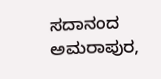ಸದಾನಂದ ಅಮರಾಪುರ,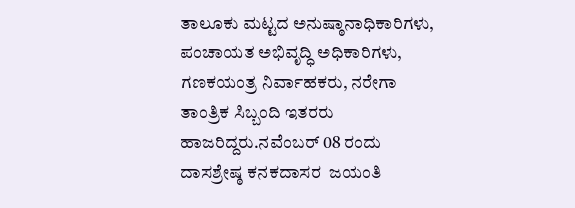ತಾಲೂಕು ಮಟ್ಟದ ಅನುಷ್ಠಾನಾಧಿಕಾರಿಗಳು, ಪಂಚಾಯತ ಅಭಿವೃದ್ಧಿ ಅಧಿಕಾರಿಗಳು, ಗಣಕಯಂತ್ರ ನಿರ್ವಾಹಕರು, ನರೇಗಾ ತಾಂತ್ರಿಕ ಸಿಬ್ಬಂದಿ ಇತರರು ಹಾಜರಿದ್ದರು.ನವೆಂಬರ್ 08 ರಂದು ದಾಸಶ್ರೇಷ್ಠ ಕನಕದಾಸರ  ಜಯಂತಿ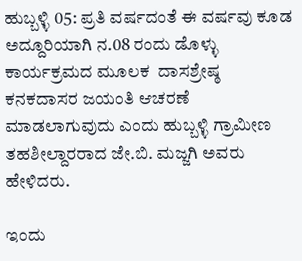ಹುಬ್ಬಳ್ಳಿ 05: ಪ್ರತಿ ವರ್ಷದಂತೆ ಈ ವರ್ಷವು ಕೂಡ ಅದ್ದೂರಿಯಾಗಿ ನ.08 ರಂದು ಡೊಳ್ಳು ಕಾರ್ಯಕ್ರಮದ ಮೂಲಕ  ದಾಸಶ್ರೇಷ್ಠ ಕನಕದಾಸರ ಜಯಂತಿ ಆಚರಣೆ ಮಾಡಲಾಗುವುದು ಎಂದು ಹುಬ್ಬಳ್ಳಿ ಗ್ರಾಮೀಣ ತಹಶೀಲ್ದಾರರಾದ ಜೇ.ಬಿ. ಮಜ್ಜಗಿ ಅವರು ಹೇಳಿದರು.

ಇಂದು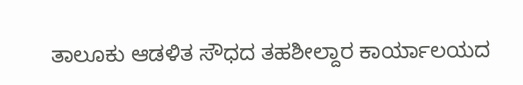ತಾಲೂಕು ಆಡಳಿತ ಸೌಧದ ತಹಶೀಲ್ದಾರ ಕಾರ್ಯಾಲಯದ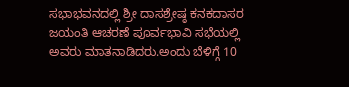ಸಭಾಭವನದಲ್ಲಿ ಶ್ರೀ ದಾಸಶ್ರೇಷ್ಠ ಕನಕದಾಸರ ಜಯಂತಿ ಆಚರಣೆ ಪೂರ್ವಭಾವಿ ಸಭೆಯಲ್ಲಿ ಅವರು ಮಾತನಾಡಿದರು.ಅಂದು ಬೆಳಿಗ್ಗೆ 10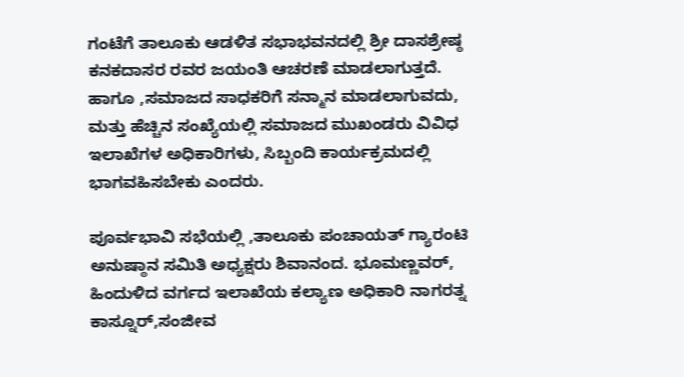ಗಂಟೆಗೆ ತಾಲೂಕು ಆಡಳಿತ ಸಭಾಭವನದಲ್ಲಿ ಶ್ರೀ ದಾಸಶ್ರೇಷ್ಠ ಕನಕದಾಸರ ರವರ ಜಯಂತಿ ಆಚರಣೆ ಮಾಡಲಾಗುತ್ತದೆ. ಹಾಗೂ ,ಸಮಾಜದ ಸಾಧಕರಿಗೆ ಸನ್ಮಾನ ಮಾಡಲಾಗುವದು, ಮತ್ತು ಹೆಚ್ಚಿನ ಸಂಖ್ಯೆಯಲ್ಲಿ ಸಮಾಜದ ಮುಖಂಡರು ವಿವಿಧ ಇಲಾಖೆಗಳ ಅಧಿಕಾರಿಗಳು, ಸಿಬ್ಬಂದಿ ಕಾರ್ಯಕ್ರಮದಲ್ಲಿ ಭಾಗವಹಿಸಬೇಕು ಎಂದರು.

ಪೂರ್ವಭಾವಿ ಸಭೆಯಲ್ಲಿ ,ತಾಲೂಕು ಪಂಚಾಯತ್ ಗ್ಯಾರಂಟಿ ಅನುಷ್ಠಾನ ಸಮಿತಿ ಅಧ್ಯಕ್ಷರು ಶಿವಾನಂದ. ಭೂಮಣ್ಣವರ್, ಹಿಂದುಳಿದ ವರ್ಗದ ಇಲಾಖೆಯ ಕಲ್ಯಾಣ ಅಧಿಕಾರಿ ನಾಗರತ್ನ ಕಾಸ್ನೂರ್,ಸಂಜೀವ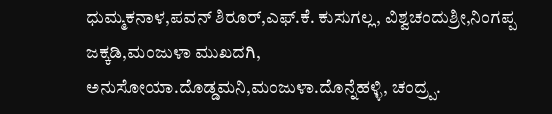ಧುಮ್ಮಕನಾಳ,ಪವನ್ ಶಿರೂರ್,ಎಫ್‌.ಕೆ. ಕುಸುಗಲ್ಲ, ವಿಶ್ವಚಂದುಶ್ರೀ,ನಿಂಗಪ್ಪ ಜಕ್ಕಡಿ,ಮಂಜುಳಾ ಮುಖದಗಿ, ಅನುಸೋಯಾ.ದೊಡ್ಡಮನಿ,ಮಂಜುಳಾ.ದೊನ್ನೆಹಳ್ಳಿ, ಚಂದ್ರ‍್ಪ.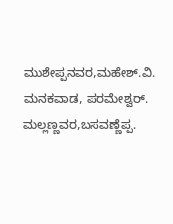ಮುಶೇಪ್ಪನವರ,ಮಹೇಶ್‌.ವಿ. ಮನಕವಾಡ, ಪರಮೇಶ್ವರ್‌. ಮಲ್ಲಣ್ಣವರ,ಬಸವಣ್ಣೆಪ್ಪ.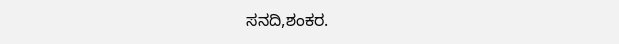ಸನದಿ,ಶಂಕರ.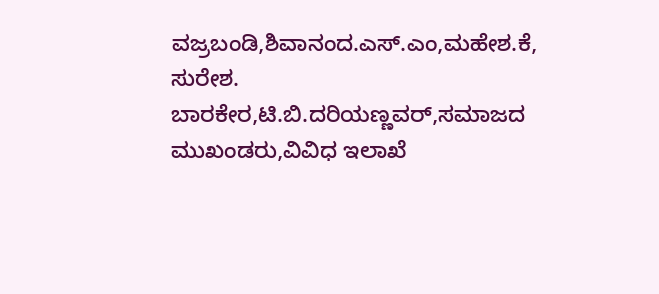ವಜ್ರಬಂಡಿ,ಶಿವಾನಂದ.ಎಸ್‌.ಎಂ,ಮಹೇಶ.ಕೆ, ಸುರೇಶ. ಬಾರಕೇರ,ಟಿ.ಬಿ.ದರಿಯಣ್ಣವರ್,ಸಮಾಜದ ಮುಖಂಡರು,ವಿವಿಧ ಇಲಾಖೆ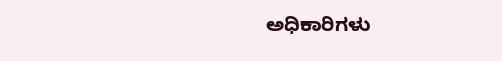ಅಧಿಕಾರಿಗಳು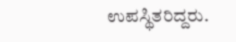ಉಪಸ್ಥಿತರಿದ್ದರು.